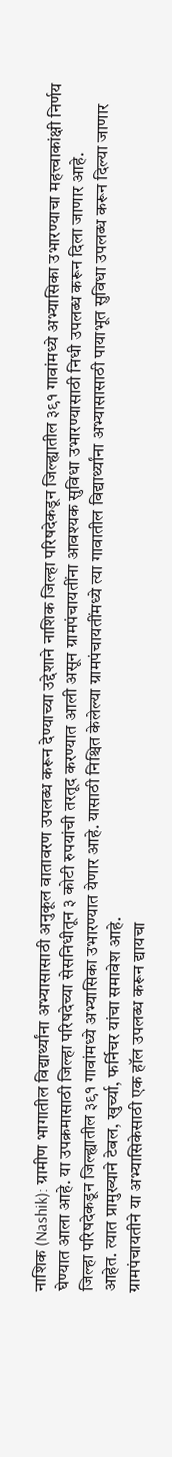नाशिक (Nashik): ग्रामीण भागातील विद्यार्थ्यांना अभ्यासासाठी अनुकूल वातावरण उपलब्ध करून देण्याच्या उद्देशाने नाशिक जिल्हा परिषदेकडून जिल्ह्यातील ३९१ गावांमध्ये अभ्यासिका उभारण्याचा महत्त्वाकांक्षी निर्णय घेण्यात आला आहे. या उपक्रमासाठी जिल्हा परिषदेच्या सेसनिधीतून ३ कोटी रुपयांची तरतूद करण्यात आली असून ग्रामपंचायतींना आवश्यक सुविधा उभारण्यासाठी निधी उपलब्ध करून दिला जाणार आहे.
जिल्हा परिषदेकडून जिल्ह्यातील ३९१ गावांमध्ये अभ्यासिका उभारण्यात येणार आहे. यासाठी निश्चित केलेल्या ग्रामपंचायतींमध्ये त्या गावातील विद्यार्थ्यांना अभ्यासासाठी पायाभूत सुविधा उपलब्ध करून दिल्या जाणार आहेत. त्यात प्रामुख्याने टेबल, खुर्च्या, फर्निचर यांचा समावेश आहे.
ग्रामपंचायतीने या अभ्यासिकेसाठी एक हॉल उपलब्ध करून द्यायचा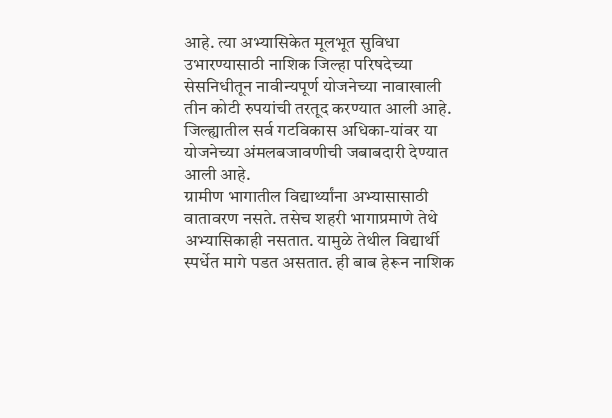आहे. त्या अभ्यासिकेत मूलभूत सुविधा उभारण्यासाठी नाशिक जिल्हा परिषदेच्या सेसनिधीतून नावीन्यपूर्ण योजनेच्या नावाखाली तीन कोटी रुपयांची तरतूद करण्यात आली आहे. जिल्ह्यातील सर्व गटविकास अधिका-यांवर या योजनेच्या अंमलबजावणीची जबाबदारी देण्यात आली आहे.
ग्रामीण भागातील विद्यार्थ्यांना अभ्यासासाठी वातावरण नसते. तसेच शहरी भागाप्रमाणे तेथे अभ्यासिकाही नसतात. यामुळे तेथील विद्यार्थी स्पर्धेत मागे पडत असतात. ही बाब हेरून नाशिक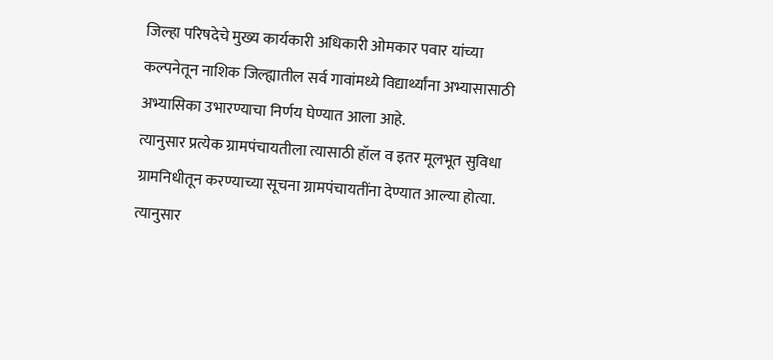जिल्हा परिषदेचे मुख्य कार्यकारी अधिकारी ओमकार पवार यांच्या कल्पनेतून नाशिक जिल्ह्यातील सर्व गावांमध्ये विद्यार्थ्यांना अभ्यासासाठी अभ्यासिका उभारण्याचा निर्णय घेण्यात आला आहे.
त्यानुसार प्रत्येक ग्रामपंचायतीला त्यासाठी हॉल व इतर मूलभूत सुविधा ग्रामनिधीतून करण्याच्या सूचना ग्रामपंचायतींना देण्यात आल्या होत्या. त्यानुसार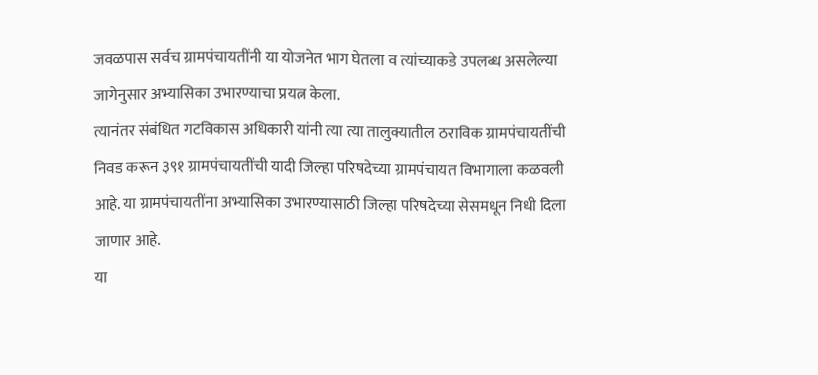जवळपास सर्वच ग्रामपंचायतींनी या योजनेत भाग घेतला व त्यांच्याकडे उपलब्ध असलेल्या जागेनुसार अभ्यासिका उभारण्याचा प्रयत्न केला.
त्यानंतर संबंधित गटविकास अधिकारी यांनी त्या त्या तालुक्यातील ठराविक ग्रामपंचायतींची निवड करून ३९१ ग्रामपंचायतींची यादी जिल्हा परिषदेच्या ग्रामपंचायत विभागाला कळवली आहे. या ग्रामपंचायतींना अभ्यासिका उभारण्यासाठी जिल्हा परिषदेच्या सेसमधून निधी दिला जाणार आहे.
या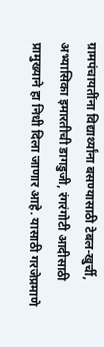ग्रामपंचायतींना विद्यार्थ्यांना बसण्यासाठी टेबल-खुर्ची, अभ्यासिका इमारतीची डागडुजी, रंगरंगोटी आदीसाठी प्रामुख्याने हा निधी दिला जाणार आहे. यासाठी गरजेप्रमाणे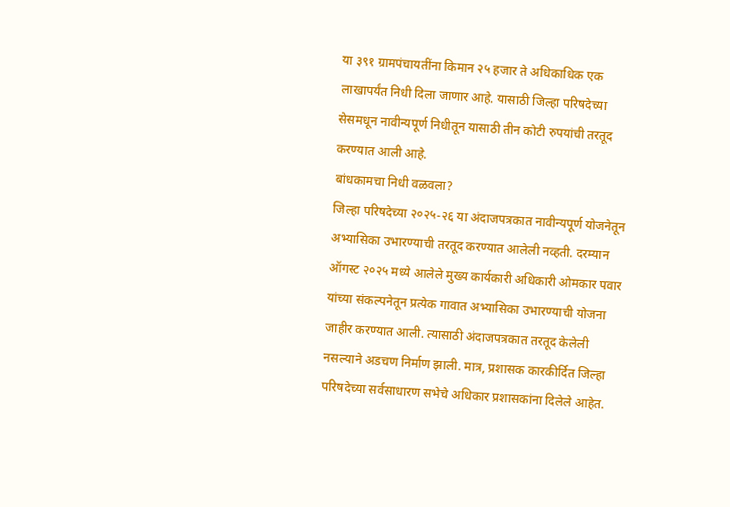या ३९१ ग्रामपंचायतींना किमान २५ हजार ते अधिकाधिक एक लाखापर्यंत निधी दिला जाणार आहे. यासाठी जिल्हा परिषदेच्या सेसमधून नावीन्यपूर्ण निधीतून यासाठी तीन कोटी रुपयांची तरतूद करण्यात आली आहे.
बांधकामचा निधी वळवला?
जिल्हा परिषदेच्या २०२५-२६ या अंदाजपत्रकात नावीन्यपूर्ण योजनेतून अभ्यासिका उभारण्याची तरतूद करण्यात आलेली नव्हती. दरम्यान ऑगस्ट २०२५ मध्ये आलेले मुख्य कार्यकारी अधिकारी ओमकार पवार यांच्या संकल्पनेतून प्रत्येक गावात अभ्यासिका उभारण्याची योजना जाहीर करण्यात आली. त्यासाठी अंदाजपत्रकात तरतूद केलेली नसल्याने अडचण निर्माण झाली. मात्र, प्रशासक कारकीर्दित जिल्हा परिषदेच्या सर्वसाधारण सभेचे अधिकार प्रशासकांना दिलेले आहेत.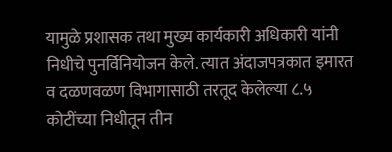यामुळे प्रशासक तथा मुख्य कार्यकारी अधिकारी यांनी निधीचे पुनर्विनियोजन केले. त्यात अंदाजपत्रकात इमारत व दळणवळण विभागासाठी तरतूद केलेल्या ८.५ कोटींच्या निधीतून तीन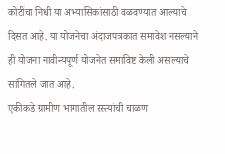कोटींचा निधी या अभ्यासिकांसाठी वळवण्यात आल्याचे दिसत आहे. या योजनेचा अंदाजपत्रकात समावेश नसल्याने ही योजना नावीन्यपूर्ण योजनेत समाविष्ट केली असल्याचे सांगितले जात आहे.
एकीकडे ग्रामीण भागातील रस्त्यांची चाळण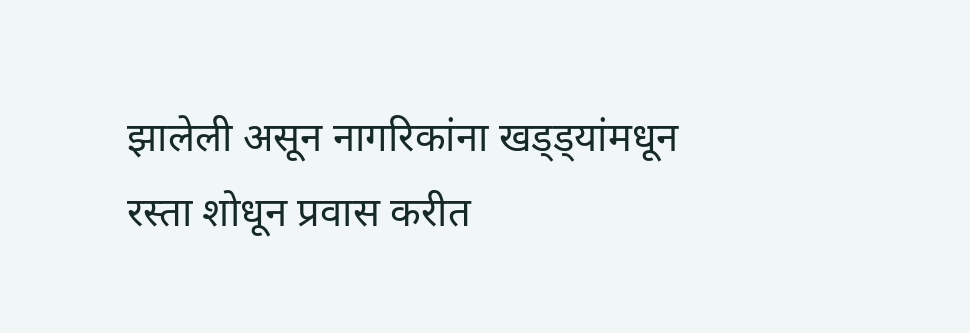झालेली असून नागरिकांना खड्ड्यांमधून रस्ता शोधून प्रवास करीत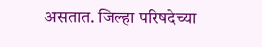असतात. जिल्हा परिषदेच्या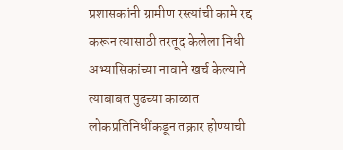प्रशासकांनी ग्रामीण रस्त्यांची कामे रद्द करून त्यासाठी तरतूद केलेला निधी अभ्यासिकांच्या नावाने खर्च केल्याने त्याबाबत पुढच्या काळात लोकप्रतिनिधींकडून तक्रार होण्याची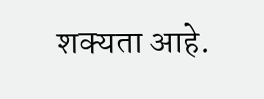शक्यता आहे.